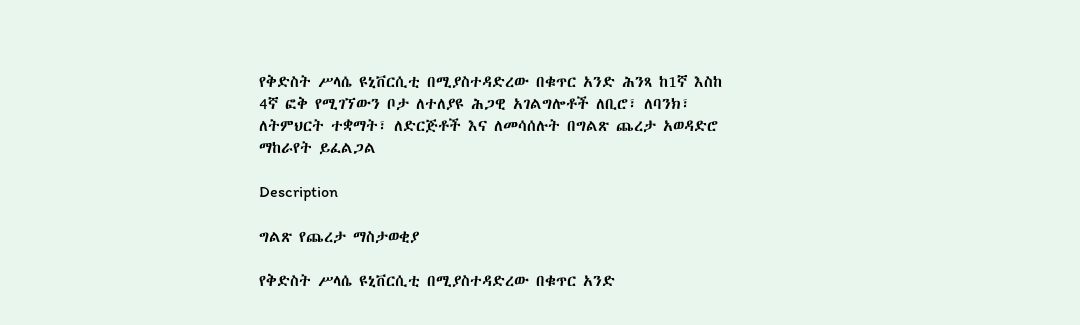የቅድስት ሥላሴ ዩኒቨርሲቲ በሚያስተዳድረው በቁጥር አንድ ሕንጻ ከ1ኛ እስከ 4ኛ ፎቅ የሚገኘውን ቦታ ለተለያዩ ሕጋዊ አገልግሎቶች ለቢሮ፣ ለባንክ፣ ለትምህርት ተቋማት፣ ለድርጅቶች እና ለመሳሰሉት በግልጽ ጨረታ አወዳድሮ ማከራየት ይፈልጋል

Description

ግልጽ የጨረታ ማስታወቂያ

የቅድስት ሥላሴ ዩኒቨርሲቲ በሚያስተዳድረው በቁጥር አንድ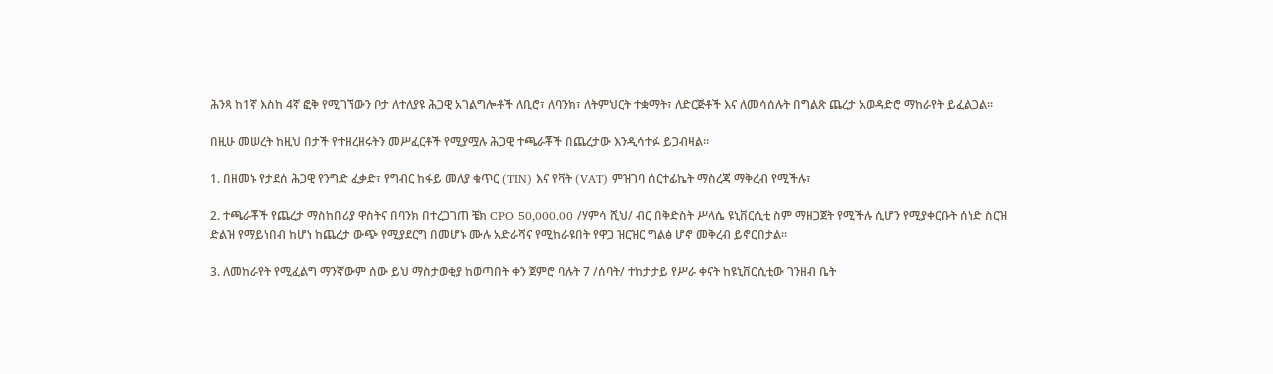ሕንጻ ከ1ኛ እስከ 4ኛ ፎቅ የሚገኘውን ቦታ ለተለያዩ ሕጋዊ አገልግሎቶች ለቢሮ፣ ለባንክ፣ ለትምህርት ተቋማት፣ ለድርጅቶች እና ለመሳሰሉት በግልጽ ጨረታ አወዳድሮ ማከራየት ይፈልጋል።

በዚሁ መሠረት ከዚህ በታች የተዘረዘሩትን መሥፈርቶች የሚያሟሉ ሕጋዊ ተጫራቾች በጨረታው እንዲሳተፉ ይጋብዛል።

1. በዘመኑ የታደሰ ሕጋዊ የንግድ ፈቃድ፣ የግብር ከፋይ መለያ ቁጥር (TIN) እና የቫት (VAT) ምዝገባ ሰርተፊኬት ማስረጃ ማቅረብ የሚችሉ፣

2. ተጫራቾች የጨረታ ማስከበሪያ ዋስትና በባንክ በተረጋገጠ ቼክ CPO 50,000.00 /ሃምሳ ሺህ/ ብር በቅድስት ሥላሴ ዩኒቨርሲቲ ስም ማዘጋጀት የሚችሉ ሲሆን የሚያቀርቡት ሰነድ ስርዝ ድልዝ የማይነበብ ከሆነ ከጨረታ ውጭ የሚያደርግ በመሆኑ ሙሉ አድራሻና የሚከራዩበት የዋጋ ዝርዝር ግልፅ ሆኖ መቅረብ ይኖርበታል።

3. ለመከራየት የሚፈልግ ማንኛውም ሰው ይህ ማስታወቂያ ከወጣበት ቀን ጀምሮ ባሉት 7 /ሰባት/ ተከታታይ የሥራ ቀናት ከዩኒቨርሲቲው ገንዘብ ቤት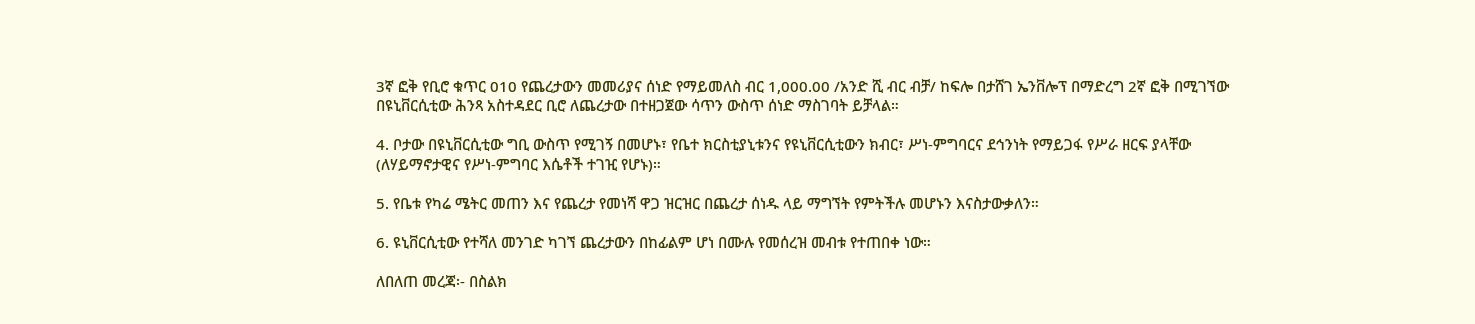3ኛ ፎቅ የቢሮ ቁጥር 010 የጨረታውን መመሪያና ሰነድ የማይመለስ ብር 1,000.00 /አንድ ሺ ብር ብቻ/ ከፍሎ በታሸገ ኤንቨሎፕ በማድረግ 2ኛ ፎቅ በሚገኘው በዩኒቨርሲቲው ሕንጻ አስተዳደር ቢሮ ለጨረታው በተዘጋጀው ሳጥን ውስጥ ሰነድ ማስገባት ይቻላል።

4. ቦታው በዩኒቨርሲቲው ግቢ ውስጥ የሚገኝ በመሆኑ፣ የቤተ ክርስቲያኒቱንና የዩኒቨርሲቲውን ክብር፣ ሥነ-ምግባርና ደኅንነት የማይጋፋ የሥራ ዘርፍ ያላቸው (ለሃይማኖታዊና የሥነ-ምግባር እሴቶች ተገዢ የሆኑ)።

5. የቤቱ የካሬ ሜትር መጠን እና የጨረታ የመነሻ ዋጋ ዝርዝር በጨረታ ሰነዱ ላይ ማግኘት የምትችሉ መሆኑን እናስታውቃለን።

6. ዩኒቨርሲቲው የተሻለ መንገድ ካገኘ ጨረታውን በከፊልም ሆነ በሙሉ የመሰረዝ መብቱ የተጠበቀ ነው።

ለበለጠ መረጃ፡- በስልክ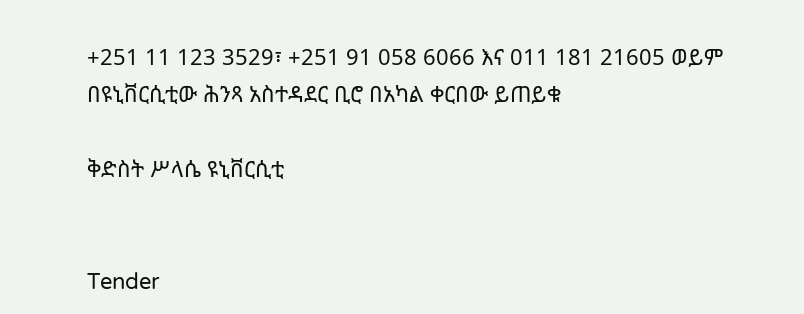+251 11 123 3529፣ +251 91 058 6066 እና 011 181 21605 ወይም በዩኒቨርሲቲው ሕንጻ አስተዳደር ቢሮ በአካል ቀርበው ይጠይቁ

ቅድስት ሥላሴ ዩኒቨርሲቲ


Tender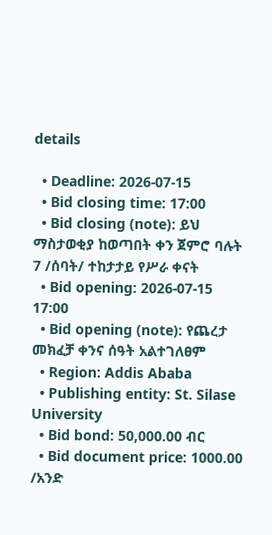details

  • Deadline: 2026-07-15
  • Bid closing time: 17:00
  • Bid closing (note): ይህ ማስታወቂያ ከወጣበት ቀን ጀምሮ ባሉት 7 /ሰባት/ ተከታታይ የሥራ ቀናት
  • Bid opening: 2026-07-15 17:00
  • Bid opening (note): የጨረታ መክፈቻ ቀንና ሰዓት አልተገለፀም
  • Region: Addis Ababa
  • Publishing entity: St. Silase University
  • Bid bond: 50,000.00 ብር
  • Bid document price: 1000.00 /አንድ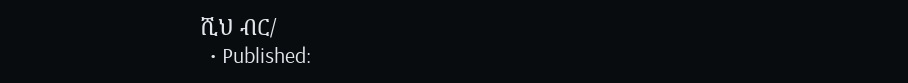ሺህ ብር/
  • Published: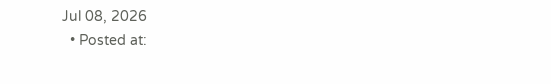Jul 08, 2026
  • Posted at: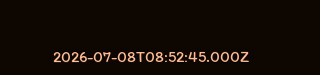2026-07-08T08:52:45.000Z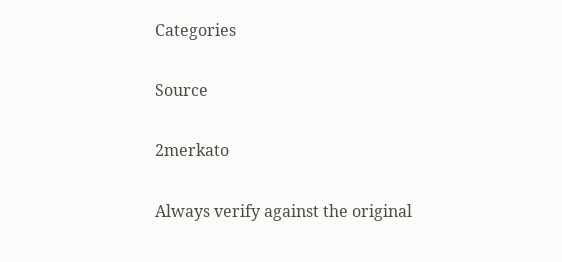Categories

Source

2merkato

Always verify against the original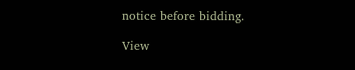notice before bidding.

View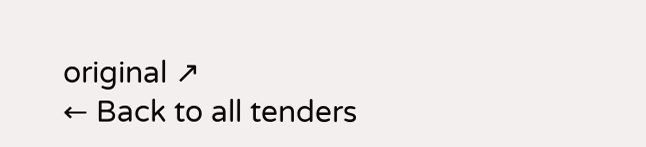original ↗
← Back to all tenders